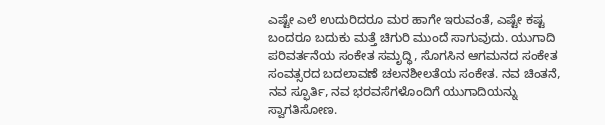ಎಷ್ಟೇ ಎಲೆ ಉದುರಿದರೂ ಮರ ಹಾಗೇ ಇರುವಂತೆ, ಎಷ್ಟೇ ಕಷ್ಟ ಬಂದರೂ ಬದುಕು ಮತ್ತೆ ಚಿಗುರಿ ಮುಂದೆ ಸಾಗುವುದು. ಯುಗಾದಿ ಪರಿವರ್ತನೆಯ ಸಂಕೇತ ಸಮೃದ್ಧಿ, ಸೊಗಸಿನ ಆಗಮನದ ಸಂಕೇತ ಸಂವತ್ಸರದ ಬದಲಾವಣೆ ಚಲನಶೀಲತೆಯ ಸಂಕೇತ. ನವ ಚಿಂತನೆ, ನವ ಸ್ಫೂರ್ತಿ, ನವ ಭರವಸೆಗಳೊಂದಿಗೆ ಯುಗಾದಿಯನ್ನು ಸ್ವಾಗತಿಸೋಣ.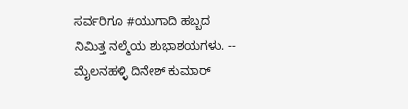ಸರ್ವರಿಗೂ #ಯುಗಾದಿ ಹಬ್ಬದ ನಿಮಿತ್ತ ನಲ್ಮೆಯ ಶುಭಾಶಯಗಳು. -- ಮೈಲನಹಳ್ಳಿ ದಿನೇಶ್ ಕುಮಾರ್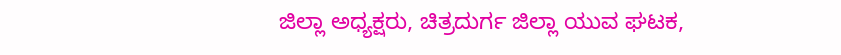ಜಿಲ್ಲಾ ಅಧ್ಯಕ್ಷರು, ಚಿತ್ರದುರ್ಗ ಜಿಲ್ಲಾ ಯುವ ಘಟಕ,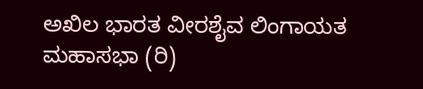ಅಖಿಲ ಭಾರತ ವೀರಶೈವ ಲಿಂಗಾಯತ ಮಹಾಸಭಾ (ರಿ)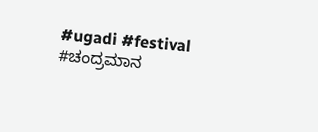#ugadi #festival #ಚಂದ್ರಮಾನ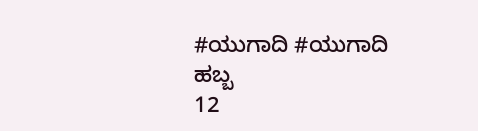#ಯುಗಾದಿ #ಯುಗಾದಿ ಹಬ್ಬ
12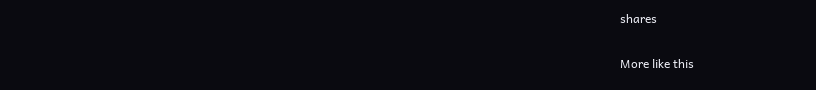shares

More like this